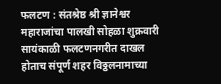फलटण : संतश्रेष्ठ श्री ज्ञानेश्वर महाराजांचा पालखी सोहळा शुक्रवारी सायंकाळी फलटणनगरीत दाखल होताच संपूर्ण शहर विठ्ठलनामाच्या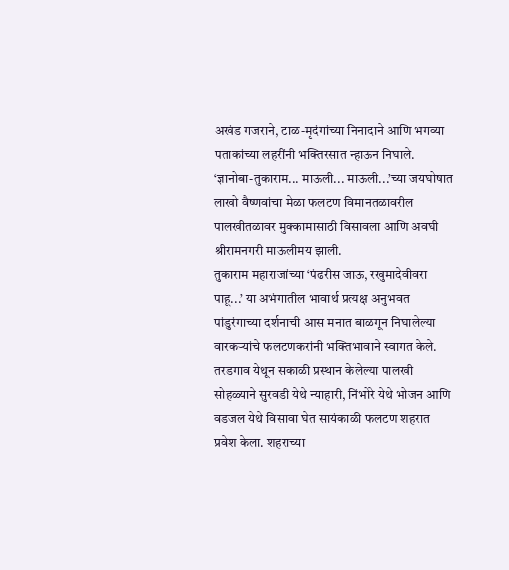अखंड गजराने, टाळ-मृदंगांच्या निनादाने आणि भगव्या पताकांच्या लहरींनी भक्तिरसात न्हाऊन निघाले. ‘ज्ञानोबा-तुकाराम... माऊली... माऊली...’च्या जयघोषात लाखो वैष्णवांचा मेळा फलटण विमानतळावरील पालखीतळावर मुक्कामासाठी विसावला आणि अवघी श्रीरामनगरी माऊलीमय झाली.
तुकाराम महाराजांच्या ‘पंढरीस जाऊ, रखुमादेवीवरा पाहू...’ या अभंगातील भावार्थ प्रत्यक्ष अनुभवत पांडुरंगाच्या दर्शनाची आस मनात बाळगून निघालेल्या वारकऱ्यांचे फलटणकरांनी भक्तिभावाने स्वागत केले. तरडगाव येथून सकाळी प्रस्थान केलेल्या पालखी सोहळ्याने सुरवडी येथे न्याहारी, निंभोरे येथे भोजन आणि वडजल येथे विसावा घेत सायंकाळी फलटण शहरात प्रवेश केला. शहराच्या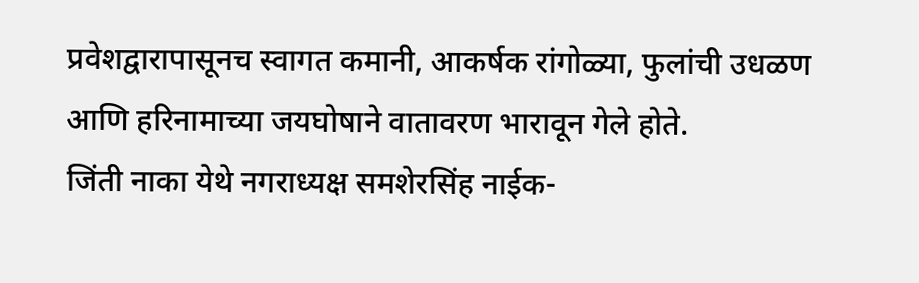प्रवेशद्वारापासूनच स्वागत कमानी, आकर्षक रांगोळ्या, फुलांची उधळण आणि हरिनामाच्या जयघोषाने वातावरण भारावून गेले होते.
जिंती नाका येथे नगराध्यक्ष समशेरसिंह नाईक-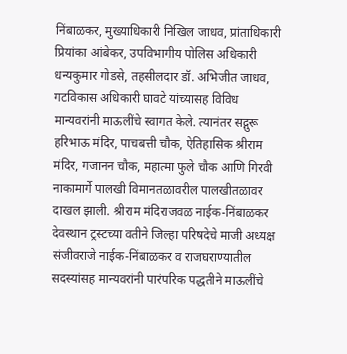निंबाळकर, मुख्याधिकारी निखिल जाधव, प्रांताधिकारी प्रियांका आंबेकर, उपविभागीय पोलिस अधिकारी धन्यकुमार गोडसे, तहसीलदार डॉ. अभिजीत जाधव, गटविकास अधिकारी घावटे यांच्यासह विविध मान्यवरांनी माऊलींचे स्वागत केले. त्यानंतर सद्गुरू हरिभाऊ मंदिर, पाचबत्ती चौक, ऐतिहासिक श्रीराम मंदिर, गजानन चौक, महात्मा फुले चौक आणि गिरवी नाकामार्गे पालखी विमानतळावरील पालखीतळावर दाखल झाली. श्रीराम मंदिराजवळ नाईक-निंबाळकर देवस्थान ट्रस्टच्या वतीने जिल्हा परिषदेचे माजी अध्यक्ष संजीवराजे नाईक-निंबाळकर व राजघराण्यातील सदस्यांसह मान्यवरांनी पारंपरिक पद्धतीने माऊलींचे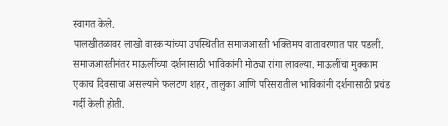स्वागत केले.
पालखीतळावर लाखो वारकऱ्यांच्या उपस्थितीत समाजआरती भक्तिमय वातावरणात पार पडली. समाजआरतीनंतर माऊलींच्या दर्शनासाठी भाविकांनी मोठ्या रांगा लावल्या. माऊलींचा मुक्काम एकाच दिवसाचा असल्याने फलटण शहर, तालुका आणि परिसरातील भाविकांनी दर्शनासाठी प्रचंड गर्दी केली होती.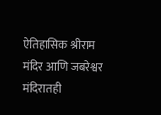ऐतिहासिक श्रीराम मंदिर आणि जबरेश्वर मंदिरातही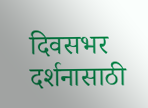दिवसभर दर्शनासाठी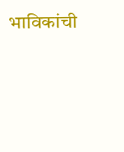भाविकांची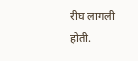रीघ लागली होती.